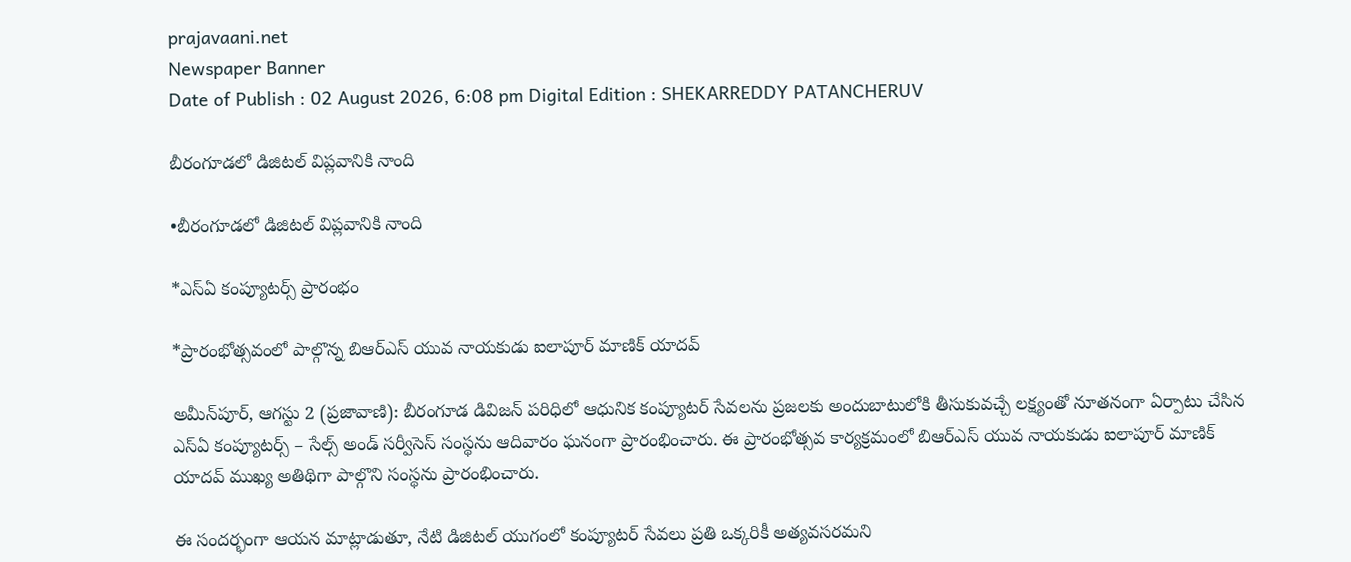prajavaani.net
Newspaper Banner
Date of Publish : 02 August 2026, 6:08 pm Digital Edition : SHEKARREDDY PATANCHERUV

బీరంగూడలో డిజిటల్ విప్లవానికి నాంది

•బీరంగూడలో డిజిటల్ విప్లవానికి నాంది

*ఎస్‌ఏ కంప్యూటర్స్ ప్రారంభం

*ప్రారంభోత్సవంలో పాల్గొన్న బిఆర్ఎస్ యువ నాయకుడు ఐలాపూర్ మాణిక్ యాదవ్

అమీన్‌పూర్, ఆగస్టు 2 (ప్రజావాణి): బీరంగూడ డివిజన్ పరిధిలో ఆధునిక కంప్యూటర్ సేవలను ప్రజలకు అందుబాటులోకి తీసుకువచ్చే లక్ష్యంతో నూతనంగా ఏర్పాటు చేసిన ఎస్‌ఏ కంప్యూటర్స్ – సేల్స్ అండ్ సర్వీసెస్ సంస్థను ఆదివారం ఘనంగా ప్రారంభించారు. ఈ ప్రారంభోత్సవ కార్యక్రమంలో బిఆర్ఎస్ యువ నాయకుడు ఐలాపూర్ మాణిక్ యాదవ్ ముఖ్య అతిథిగా పాల్గొని సంస్థను ప్రారంభించారు.

ఈ సందర్భంగా ఆయన మాట్లాడుతూ, నేటి డిజిటల్ యుగంలో కంప్యూటర్ సేవలు ప్రతి ఒక్కరికీ అత్యవసరమని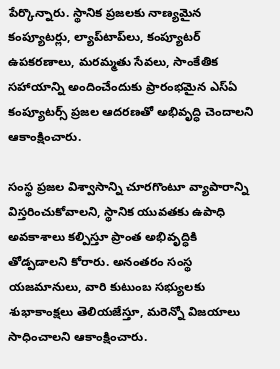పేర్కొన్నారు. స్థానిక ప్రజలకు నాణ్యమైన కంప్యూటర్లు, ల్యాప్‌టాప్‌లు, కంప్యూటర్ ఉపకరణాలు, మరమ్మతు సేవలు, సాంకేతిక సహాయాన్ని అందించేందుకు ప్రారంభమైన ఎస్‌ఏ కంప్యూటర్స్ ప్రజల ఆదరణతో అభివృద్ధి చెందాలని ఆకాంక్షించారు.

సంస్థ ప్రజల విశ్వాసాన్ని చూరగొంటూ వ్యాపారాన్ని విస్తరించుకోవాలని, స్థానిక యువతకు ఉపాధి అవకాశాలు కల్పిస్తూ ప్రాంత అభివృద్ధికి తోడ్పడాలని కోరారు. అనంతరం సంస్థ యజమానులు, వారి కుటుంబ సభ్యులకు శుభాకాంక్షలు తెలియజేస్తూ, మరెన్నో విజయాలు సాధించాలని ఆకాంక్షించారు.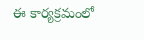ఈ కార్యక్రమంలో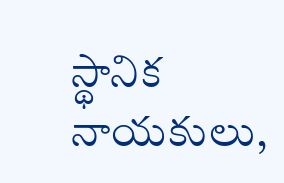స్థానిక నాయకులు,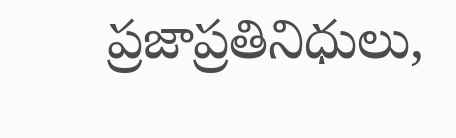ప్రజాప్రతినిధులు,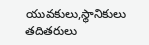యువకులు,స్థానికులు తదితరులు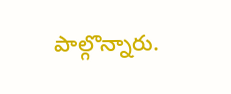పాల్గొన్నారు.